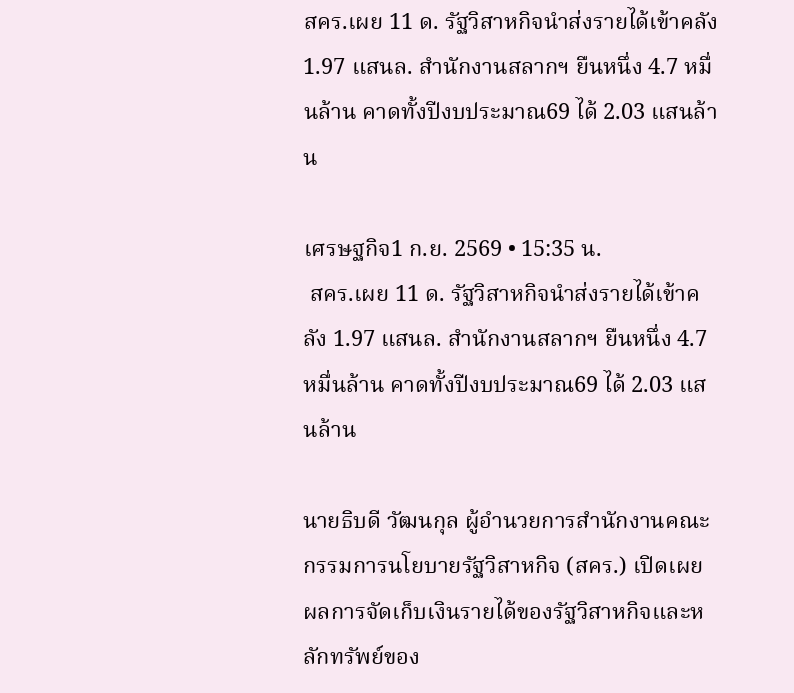สคร.เผย 11 ด. รัฐวิสาหกิจนำส่งรายได้เข้าคลัง 1.97 แสนล. สำนักงานสลากฯ ยืนหนึ่ง 4.7 หมื่นล้าน คาดทั้งปีงบประมาณ69 ได้ 2.03 แสนล้าน

เศรษฐกิจ1 ก.ย. 2569 • 15:35 น.
 สคร.เผย 11 ด. รัฐวิสาหกิจนำส่งรายได้เข้าคลัง 1.97 แสนล. สำนักงานสลากฯ ยืนหนึ่ง 4.7 หมื่นล้าน คาดทั้งปีงบประมาณ69 ได้ 2.03 แสนล้าน

นายธิบดี วัฒนกุล ผู้อำนวยการสำนักงานคณะกรรมการนโยบายรัฐวิสาหกิจ (สคร.) เปิดเผย ผลการจัดเก็บเงินรายได้ของรัฐวิสาหกิจและหลักทรัพย์ของ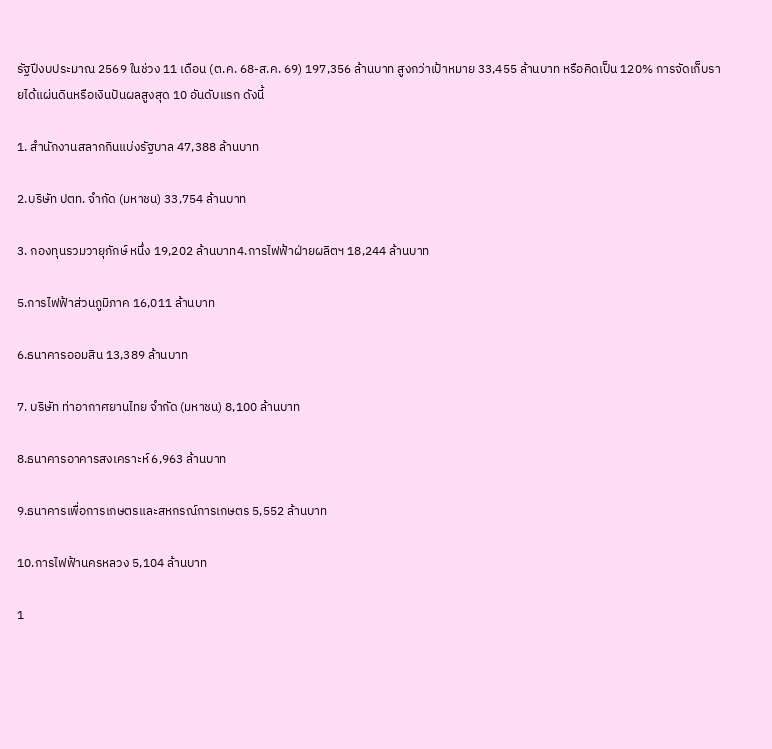รัฐปีงบประมาณ 2569 ในช่วง 11 เดือน (ต.ค. 68-ส.ค. 69) 197,356 ล้านบาท สูงกว่าเป้าหมาย 33,455 ล้านบาท หรือคิดเป็น 120% การจัดเก็บรายได้แผ่นดินหรือเงินปันผลสูงสุด 10 อันดับแรก ดังนี้

1. สำนักงานสลากกินแบ่งรัฐบาล 47,388 ล้านบาท

2.บริษัท ปตท. จำกัด (มหาชน) 33,754 ล้านบาท

3. กองทุนรวมวายุภักษ์ หนึ่ง 19,202 ล้านบาท4.การไฟฟ้าฝ่ายผลิตฯ 18,244 ล้านบาท

5.การไฟฟ้าส่วนภูมิภาค 16,011 ล้านบาท

6.ธนาคารออมสิน 13,389 ล้านบาท

7. บริษัท ท่าอากาศยานไทย จำกัด (มหาชน) 8,100 ล้านบาท

8.ธนาคารอาคารสงเคราะห์ 6,963 ล้านบาท

9.ธนาคารเพื่อการเกษตรและสหกรณ์การเกษตร 5,552 ล้านบาท

10.การไฟฟ้านครหลวง 5,104 ล้านบาท

1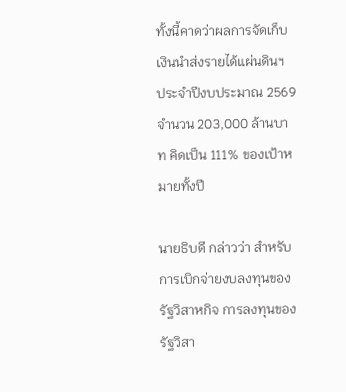ทั้งนี้คาดว่าผลการจัดเก็บเงินนำส่งรายได้แผ่นดินฯ ประจำปีงบประมาณ 2569 จำนวน 203,000 ล้านบาท คิดเป็น 111% ของเป้าหมายทั้งปี

นายธิบดี กล่าวว่า สำหรับการเบิกจ่ายงบลงทุนของรัฐวิสาหกิจ การลงทุนของรัฐวิสา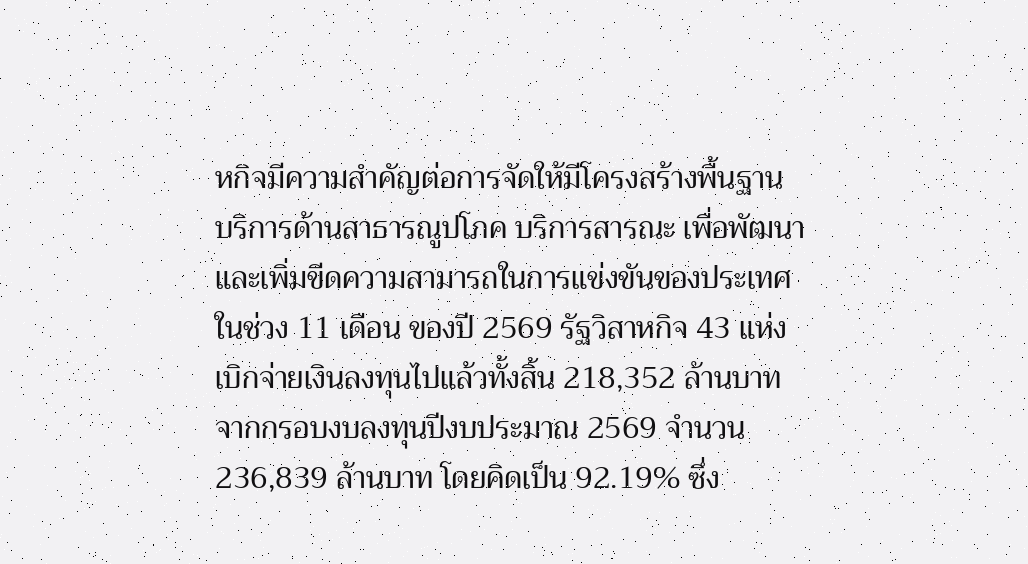หกิจมีความสำคัญต่อการจัดให้มีโครงสร้างพื้นฐาน บริการด้านสาธารณูปโภค บริการสารณะ เพื่อพัฒนาและเพิ่มขีดความสามารถในการแข่งขันของประเทศ ในช่วง 11 เดือน ของปี 2569 รัฐวิสาหกิจ 43 แห่งเบิกจ่ายเงินลงทุนไปแล้วทั้งสิ้น 218,352 ล้านบาท จากกรอบงบลงทุนปีงบประมาณ 2569 จำนวน 236,839 ล้านบาท โดยคิดเป็น 92.19% ซึ่ง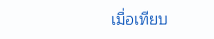เมื่อเทียบ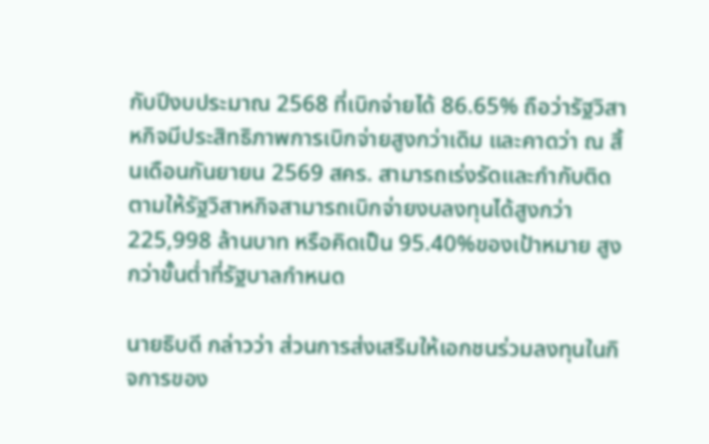กับปีงบประมาณ 2568 ที่เบิกจ่ายได้ 86.65% ถือว่ารัฐวิสาหกิจมีประสิทธิภาพการเบิกจ่ายสูงกว่าเดิม และคาดว่า ณ สิ้นเดือนกันยายน 2569 สคร. สามารถเร่งรัดและกำกับติดตามให้รัฐวิสาหกิจสามารถเบิกจ่ายงบลงทุนได้สูงกว่า 225,998 ล้านบาท หรือคิดเป็น 95.40%ของเป้าหมาย สูงกว่าขั้นต่ำที่รัฐบาลกำหนด

นายธิบดี กล่าวว่า ส่วนการส่งเสริมให้เอกชนร่วมลงทุนในกิจการของ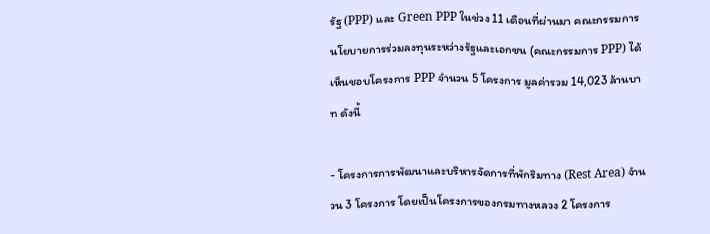รัฐ (PPP) และ Green PPP ในช่วง 11 เดือนที่ผ่านมา คณะกรรมการนโยบายการร่วมลงทุนระหว่างรัฐและเอกชน (คณะกรรมการ PPP) ได้เห็นชอบโครงการ PPP จำนวน 5 โครงการ มูลค่ารวม 14,023 ล้านบาท ดังนี้

- โครงการการพัฒนาและบริหารจัดการที่พักริมทาง (Rest Area) จำนวน 3 โครงการ โดยเป็นโครงการของกรมทางหลวง 2 โครงการ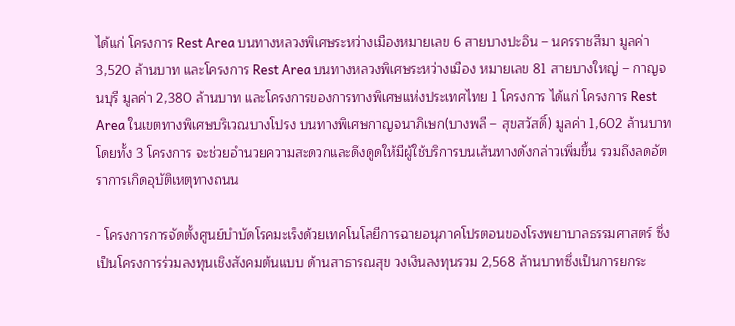ได้แก่ โครงการ Rest Area บนทางหลวงพิเศษระหว่างเมืองหมายเลข 6 สายบางปะอิน – นครราชสีมา มูลค่า 3,520 ล้านบาท และโครงการ Rest Area บนทางหลวงพิเศษระหว่างเมือง หมายเลข 81 สายบางใหญ่ – กาญจนบุรี มูลค่า 2,380 ล้านบาท และโครงการของการทางพิเศษแห่งประเทศไทย 1 โครงการ ได้แก่ โครงการ Rest Area ในเขตทางพิเศษบริเวณบางโปรง บนทางพิเศษกาญจนาภิเษก(บางพลี – สุขสวัสดิ์) มูลค่า 1,602 ล้านบาท โดยทั้ง 3 โครงการ จะช่วยอำนวยความสะดวกและดึงดูดให้มีผู้ใช้บริการบนเส้นทางดังกล่าวเพิ่มขึ้น รวมถึงลดอัตราการเกิดอุบัติเหตุทางถนน

- โครงการการจัดตั้งศูนย์บำบัดโรคมะเร็งด้วยเทคโนโลยีการฉายอนุภาคโปรตอนของโรงพยาบาลธรรมศาสตร์ ซึ่งเป็นโครงการร่วมลงทุนเชิงสังคมต้นแบบ ด้านสาธารณสุข วงเงินลงทุนรวม 2,568 ล้านบาทซึ่งเป็นการยกระ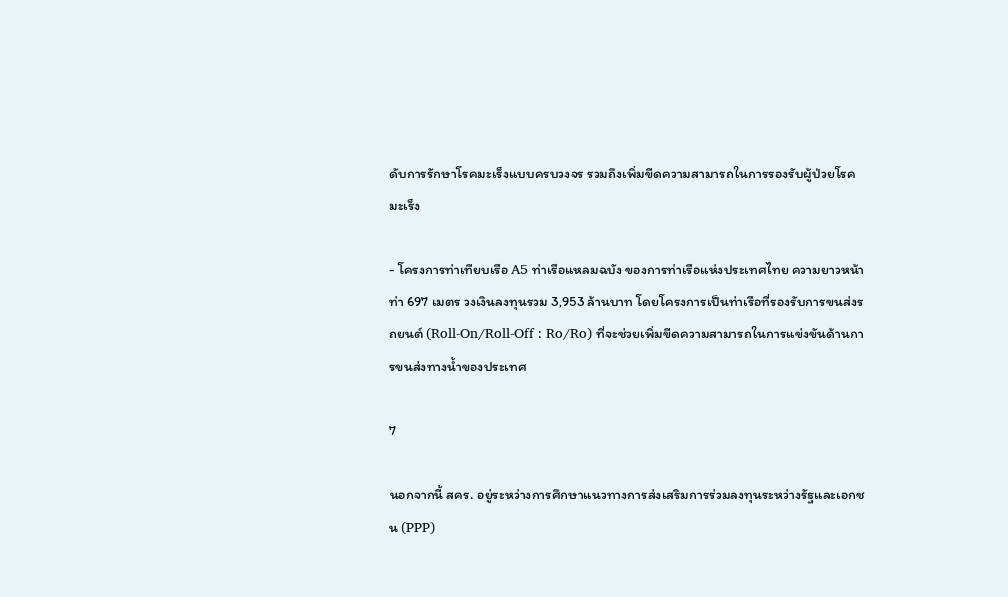ดับการรักษาโรคมะเร็งแบบครบวงจร รวมถึงเพิ่มขีดความสามารถในการรองรับผู้ป่วยโรคมะเร็ง

- โครงการท่าเทียบเรือ A5 ท่าเรือแหลมฉบัง ของการท่าเรือแห่งประเทศไทย ความยาวหน้าท่า 697 เมตร วงเงินลงทุนรวม 3,953 ล้านบาท โดยโครงการเป็นท่าเรือที่รองรับการขนส่งรถยนต์ (Roll-On/Roll-Off : Ro/Ro) ที่จะช่วยเพิ่มขีดความสามารถในการแข่งขันด้านการขนส่งทางน้ำของประเทศ

7

นอกจากนี้ สคร. อยู่ระหว่างการศึกษาแนวทางการส่งเสริมการร่วมลงทุนระหว่างรัฐและเอกชน (PPP)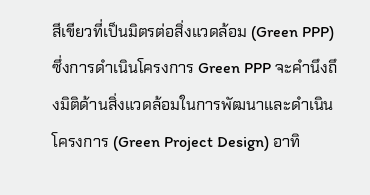สีเขียวที่เป็นมิตรต่อสิ่งแวดล้อม (Green PPP) ซึ่งการดำเนินโครงการ Green PPP จะคำนึงถึงมิติด้านสิ่งแวดล้อมในการพัฒนาและดำเนินโครงการ (Green Project Design) อาทิ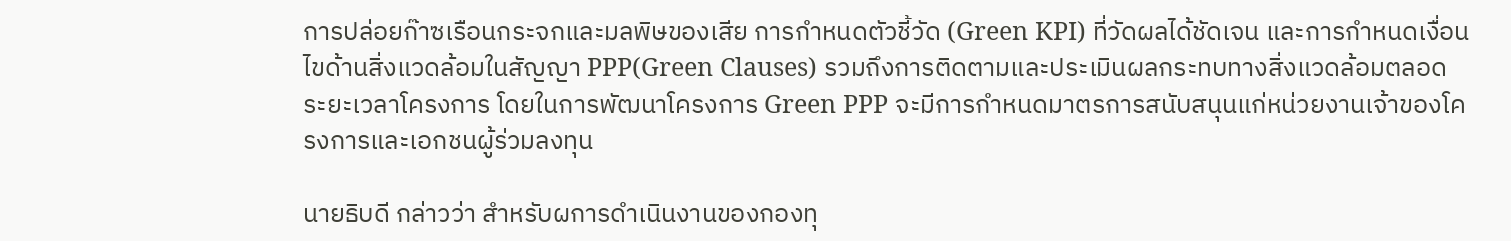การปล่อยก๊าซเรือนกระจกและมลพิษของเสีย การกำหนดตัวชี้วัด (Green KPI) ที่วัดผลได้ชัดเจน และการกำหนดเงื่อนไขด้านสิ่งแวดล้อมในสัญญา PPP(Green Clauses) รวมถึงการติดตามและประเมินผลกระทบทางสิ่งแวดล้อมตลอดระยะเวลาโครงการ โดยในการพัฒนาโครงการ Green PPP จะมีการกำหนดมาตรการสนับสนุนแก่หน่วยงานเจ้าของโครงการและเอกชนผู้ร่วมลงทุน

นายธิบดี กล่าวว่า สำหรับผการดำเนินงานของกองทุ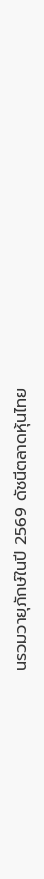นรวมวายุภักษ์ในปี 2569 ดัชนีตลาดหุ้นไทย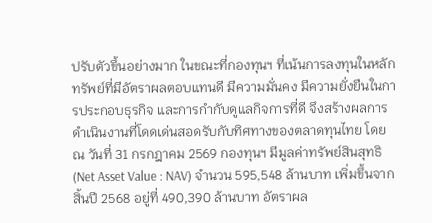ปรับตัวขึ้นอย่างมาก ในขณะที่กองทุนฯ ที่เน้นการลงทุนในหลักทรัพย์ที่มีอัตราผลตอบแทนดี มีความมั่นคง มีความยั่งยืนในการประกอบธุรกิจ และการกำกับดูแลกิจการที่ดี จึงสร้างผลการดำเนินงานที่โดดเด่นสอดรับกับทิศทางของตลาดทุนไทย โดย ณ วันที่ 31 กรกฎาคม 2569 กองทุนฯ มีมูลค่าทรัพย์สินสุทธิ (Net Asset Value : NAV) จำนวน 595,548 ล้านบาท เพิ่มขึ้นจากสิ้นปี 2568 อยู่ที่ 490,390 ล้านบาท อัตราผล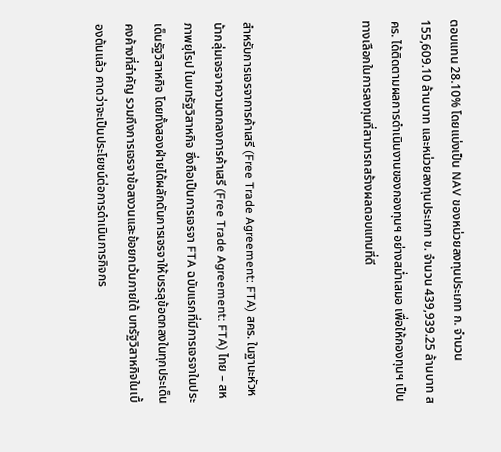ตอบแทน 28.10% โดยแบ่งเป็น NAV ของหน่วยลงทุนประเภท ก. จำนวน 155,609.10 ล้านบาท และหน่วยลงทุนประเภท ข. จำนวน 439,939.25 ล้านบาท สคร. ได้ติดตามผลการดำเนินงานของกองทุนฯ อย่างสม่ำเสมอ เพื่อให้กองทุนฯ เป็นทางเลือกในการลงทุนที่สามารถสร้างผลตอบแทนที่ดี



สำหรับการเจรจาการค้าเสรี (Free Trade Agreement: FTA) สคร. ในฐานะหัวหน้ากลุ่มเจรจาความตกลงการค้าเสรี (Free Trade Agreement: FTA) ไทย – สหภาพยุโรป ในบทรัฐวิสาหกิจ ซึ่งถือเป็นการเจรจา FTA ฉบับแรกที่มีการเจรจาในประเด็นรัฐวิสาหกิจ โดยทั้งสองฝ่ายได้ผลักดันการเจรจาให้บรรลุข้อตกลงในทุกประเด็นคงค้างที่สำคัญ รวมถึงการเจรจาข้อสงวนและข้อยกเว้นภายใต้ บทรัฐวิสาหกิจในเบื้องต้นแล้ว คาดว่าจะเป็นประโยชน์ต่อการดำเนินการกิจกร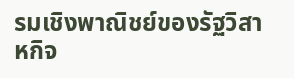รมเชิงพาณิชย์ของรัฐวิสาหกิจ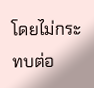โดยไม่กระทบต่อ